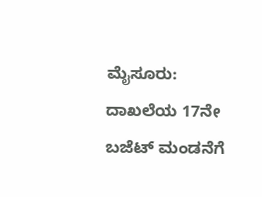ಮೈಸೂರು: ದಾಖಲೆಯ 17ನೇ ಬಜೆಟ್ ಮಂಡನೆಗೆ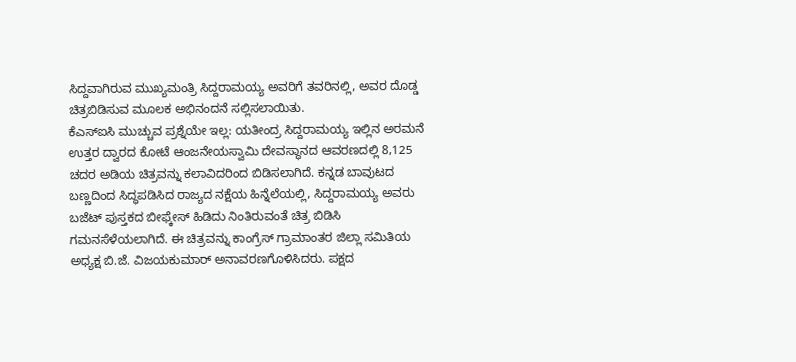ಸಿದ್ದವಾಗಿರುವ ಮುಖ್ಯಮಂತ್ರಿ ಸಿದ್ದರಾಮಯ್ಯ ಅವರಿಗೆ ತವರಿನಲ್ಲಿ, ಅವರ ದೊಡ್ಡ ಚಿತ್ರಬಿಡಿಸುವ ಮೂಲಕ ಅಭಿನಂದನೆ ಸಲ್ಲಿಸಲಾಯಿತು.
ಕೆಎಸ್ಐಸಿ ಮುಚ್ಚುವ ಪ್ರಶ್ನೆಯೇ ಇಲ್ಲ: ಯತೀಂದ್ರ ಸಿದ್ದರಾಮಯ್ಯ ಇಲ್ಲಿನ ಅರಮನೆ ಉತ್ತರ ದ್ವಾರದ ಕೋಟೆ ಆಂಜನೇಯಸ್ವಾಮಿ ದೇವಸ್ಥಾನದ ಆವರಣದಲ್ಲಿ 8,125 ಚದರ ಅಡಿಯ ಚಿತ್ರವನ್ನು ಕಲಾವಿದರಿಂದ ಬಿಡಿಸಲಾಗಿದೆ. ಕನ್ನಡ ಬಾವುಟದ ಬಣ್ಣದಿಂದ ಸಿದ್ಧಪಡಿಸಿದ ರಾಜ್ಯದ ನಕ್ಷೆಯ ಹಿನ್ನೆಲೆಯಲ್ಲಿ, ಸಿದ್ದರಾಮಯ್ಯ ಅವರು ಬಜೆಟ್ ಪುಸ್ತಕದ ಬೀಫ್ಕೇಸ್ ಹಿಡಿದು ನಿಂತಿರುವಂತೆ ಚಿತ್ರ ಬಿಡಿಸಿ ಗಮನಸೆಳೆಯಲಾಗಿದೆ. ಈ ಚಿತ್ರವನ್ನು ಕಾಂಗ್ರೆಸ್ ಗ್ರಾಮಾಂತರ ಜಿಲ್ಲಾ ಸಮಿತಿಯ ಅಧ್ಯಕ್ಷ ಬಿ.ಜೆ. ವಿಜಯಕುಮಾರ್ ಅನಾವರಣಗೊಳಿಸಿದರು. ಪಕ್ಷದ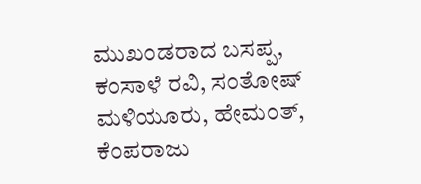ಮುಖಂಡರಾದ ಬಸಪ್ಪ, ಕಂಸಾಳೆ ರವಿ, ಸಂತೋಷ್ ಮಳಿಯೂರು, ಹೇಮಂತ್, ಕೆಂಪರಾಜು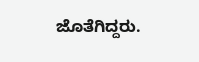ಜೊತೆಗಿದ್ದರು.